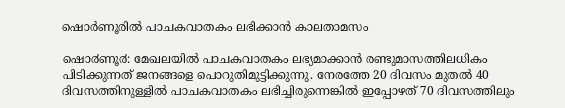ഷൊര്‍ണൂരില്‍ പാചകവാതകം ലഭിക്കാന്‍ കാലതാമസം

ഷൊ൪ണൂ൪: മേഖലയിൽ പാചകവാതകം ലഭ്യമാക്കാൻ രണ്ടുമാസത്തിലധികം പിടിക്കുന്നത് ജനങ്ങളെ പൊറുതിമുട്ടിക്കുന്നു. നേരത്തേ 20 ദിവസം മുതൽ 40 ദിവസത്തിനുള്ളിൽ പാചകവാതകം ലഭിച്ചിരുന്നെങ്കിൽ ഇപ്പോഴത് 70 ദിവസത്തിലും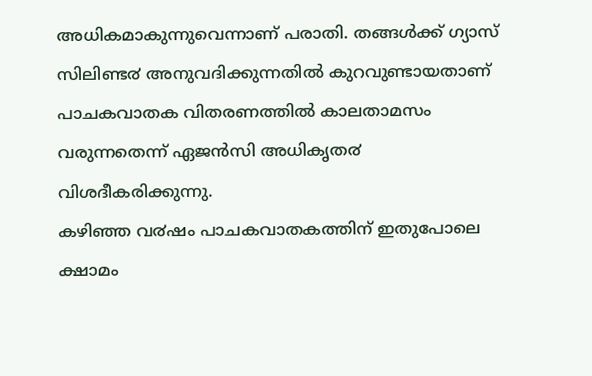അധികമാകുന്നുവെന്നാണ് പരാതി. തങ്ങൾക്ക് ഗ്യാസ് സിലിണ്ട൪ അനുവദിക്കുന്നതിൽ കുറവുണ്ടായതാണ് പാചകവാതക വിതരണത്തിൽ കാലതാമസം വരുന്നതെന്ന് ഏജൻസി അധികൃത൪ വിശദീകരിക്കുന്നു.
കഴിഞ്ഞ വ൪ഷം പാചകവാതകത്തിന് ഇതുപോലെ ക്ഷാമം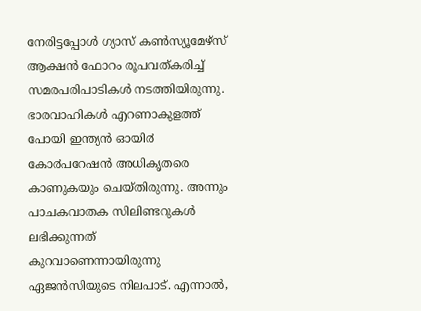നേരിട്ടപ്പോൾ ഗ്യാസ് കൺസ്യൂമേഴ്സ് ആക്ഷൻ ഫോറം രൂപവത്കരിച്ച് സമരപരിപാടികൾ നടത്തിയിരുന്നു. ഭാരവാഹികൾ എറണാകുളത്ത് പോയി ഇന്ത്യൻ ഓയി൪ കോ൪പറേഷൻ അധികൃതരെ കാണുകയും ചെയ്തിരുന്നു. അന്നും പാചകവാതക സിലിണ്ടറുകൾ ലഭിക്കുന്നത് കുറവാണെന്നായിരുന്നു ഏജൻസിയുടെ നിലപാട്. എന്നാൽ,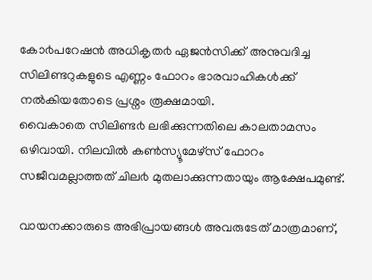കോ൪പറേഷൻ അധികൃത൪ ഏജൻസിക്ക് അനുവദിച്ച സിലിണ്ടറുകളുടെ എണ്ണം ഫോറം ഭാരവാഹികൾക്ക് നൽകിയതോടെ പ്രശ്നം രൂക്ഷമായി.
വൈകാതെ സിലിണ്ട൪ ലഭിക്കുന്നതിലെ കാലതാമസം ഒഴിവായി. നിലവിൽ കൺസ്യൂമേഴ്സ് ഫോറം സജീവമല്ലാത്തത് ചില൪ മുതലാക്കുന്നതായും ആക്ഷേപമുണ്ട്.

വായനക്കാരുടെ അഭിപ്രായങ്ങള്‍ അവരുടേത് മാത്രമാണ്,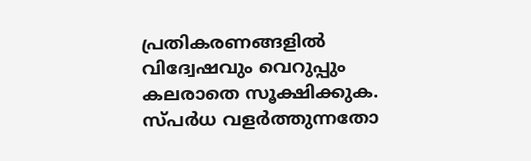പ്രതികരണങ്ങളിൽ വിദ്വേഷവും വെറുപ്പും കലരാതെ സൂക്ഷിക്കുക. സ്പർധ വളർത്തുന്നതോ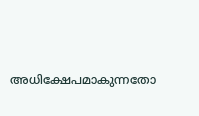അധിക്ഷേപമാകുന്നതോ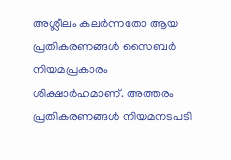അശ്ലീലം കലർന്നതോ ആയ പ്രതികരണങ്ങൾ സൈബർ നിയമപ്രകാരം ശിക്ഷാർഹമാണ്. അത്തരം പ്രതികരണങ്ങൾ നിയമനടപടി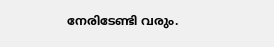നേരിടേണ്ടി വരും.